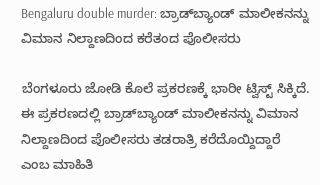Bengaluru double murder: ಬ್ರಾಡ್‌ಬ್ಯಾಂಡ್ ಮಾಲೀಕನನ್ನು ವಿಮಾನ ನಿಲ್ದಾಣದಿಂದ ಕರೆತಂದ ಪೊಲೀಸರು

ಬೆಂಗಳೂರು ಜೋಡಿ ಕೊಲೆ ಪ್ರಕರಣಕ್ಕೆ ಭಾರೀ ಟ್ವಿಸ್ಟ್ ಸಿಕ್ಕಿದೆ. ಈ ಪ್ರಕರಣದಲ್ಲಿ ಬ್ರಾಡ್‌ಬ್ಯಾಂಡ್ ಮಾಲೀಕನನ್ನು ವಿಮಾನ ನಿಲ್ದಾಣದಿಂದ ಪೊಲೀಸರು ತಡರಾತ್ರಿ ಕರೆದೊಯ್ದಿದ್ದಾರೆ ಎಂಬ ಮಾಹಿತಿ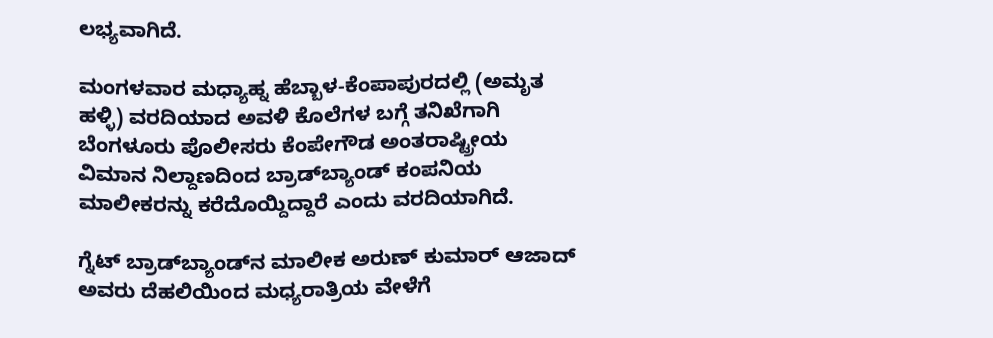ಲಭ್ಯವಾಗಿದೆ.

ಮಂಗಳವಾರ ಮಧ್ಯಾಹ್ನ ಹೆಬ್ಬಾಳ-ಕೆಂಪಾಪುರದಲ್ಲಿ (ಅಮೃತ ಹಳ್ಳಿ) ವರದಿಯಾದ ಅವಳಿ ಕೊಲೆಗಳ ಬಗ್ಗೆ ತನಿಖೆಗಾಗಿ ಬೆಂಗಳೂರು ಪೊಲೀಸರು ಕೆಂಪೇಗೌಡ ಅಂತರಾಷ್ಟ್ರೀಯ ವಿಮಾನ ನಿಲ್ದಾಣದಿಂದ ಬ್ರಾಡ್‌ಬ್ಯಾಂಡ್ ಕಂಪನಿಯ ಮಾಲೀಕರನ್ನು ಕರೆದೊಯ್ದಿದ್ದಾರೆ ಎಂದು ವರದಿಯಾಗಿದೆ.

ಗ್ನೆಟ್ ಬ್ರಾಡ್‌ಬ್ಯಾಂಡ್‌ನ ಮಾಲೀಕ ಅರುಣ್ ಕುಮಾರ್ ಆಜಾದ್ ಅವರು ದೆಹಲಿಯಿಂದ ಮಧ್ಯರಾತ್ರಿಯ ವೇಳೆಗೆ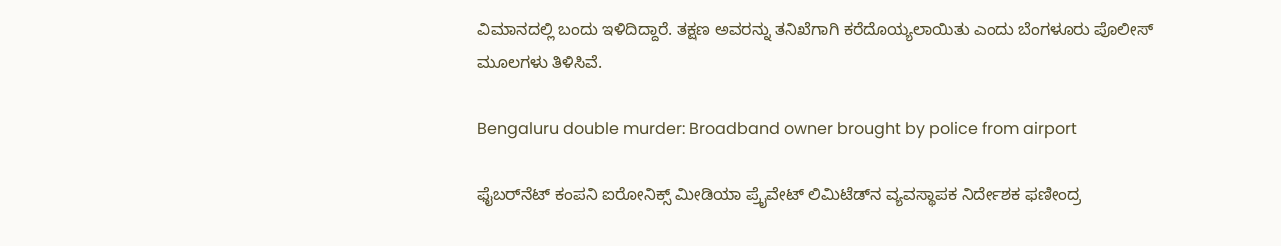ವಿಮಾನದಲ್ಲಿ ಬಂದು ಇಳಿದಿದ್ದಾರೆ. ತಕ್ಷಣ ಅವರನ್ನು ತನಿಖೆಗಾಗಿ ಕರೆದೊಯ್ಯಲಾಯಿತು ಎಂದು ಬೆಂಗಳೂರು ಪೊಲೀಸ್ ಮೂಲಗಳು ತಿಳಿಸಿವೆ.

Bengaluru double murder: Broadband owner brought by police from airport

ಫೈಬರ್‌ನೆಟ್ ಕಂಪನಿ ಐರೋನಿಕ್ಸ್ ಮೀಡಿಯಾ ಪ್ರೈವೇಟ್ ಲಿಮಿಟೆಡ್‌ನ ವ್ಯವಸ್ಥಾಪಕ ನಿರ್ದೇಶಕ ಫಣೀಂದ್ರ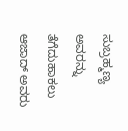ಸುಬ್ರಹ್ಮಣ್ಯ ಅವರನ್ನು ತೆಗೆದುಹಾಕಲು ಆಜಾದ್ ಅವರು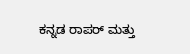ಕನ್ನಡ ರಾಪರ್ ಮತ್ತು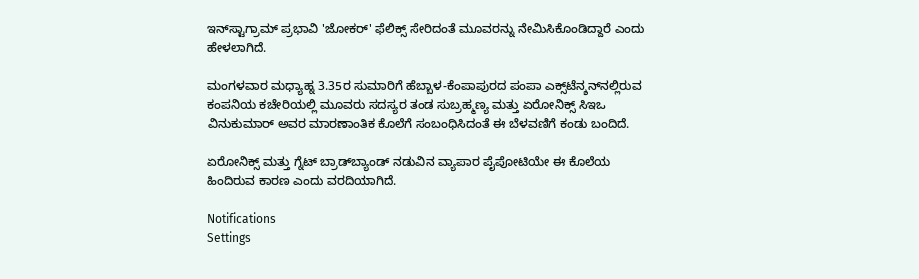ಇನ್‌ಸ್ಟಾಗ್ರಾಮ್ ಪ್ರಭಾವಿ 'ಜೋಕರ್' ಫೆಲಿಕ್ಸ್ ಸೇರಿದಂತೆ ಮೂವರನ್ನು ನೇಮಿಸಿಕೊಂಡಿದ್ದಾರೆ ಎಂದು ಹೇಳಲಾಗಿದೆ.

ಮಂಗಳವಾರ ಮಧ್ಯಾಹ್ನ 3.35ರ ಸುಮಾರಿಗೆ ಹೆಬ್ಬಾಳ-ಕೆಂಪಾಪುರದ ಪಂಪಾ ಎಕ್ಸ್‌ಟೆನ್ಶನ್‌ನಲ್ಲಿರುವ ಕಂಪನಿಯ ಕಚೇರಿಯಲ್ಲಿ ಮೂವರು ಸದಸ್ಯರ ತಂಡ ಸುಬ್ರಹ್ಮಣ್ಯ ಮತ್ತು ಏರೋನಿಕ್ಸ್ ಸಿಇಒ ವಿನುಕುಮಾರ್ ಅವರ ಮಾರಣಾಂತಿಕ ಕೊಲೆಗೆ ಸಂಬಂಧಿಸಿದಂತೆ ಈ ಬೆಳವಣಿಗೆ ಕಂಡು ಬಂದಿದೆ.

ಏರೋನಿಕ್ಸ್ ಮತ್ತು ಗ್ನೆಟ್ ಬ್ರಾಡ್‌ಬ್ಯಾಂಡ್ ನಡುವಿನ ವ್ಯಾಪಾರ ಪೈಪೋಟಿಯೇ ಈ ಕೊಲೆಯ ಹಿಂದಿರುವ ಕಾರಣ ಎಂದು ವರದಿಯಾಗಿದೆ.

Notifications
Settings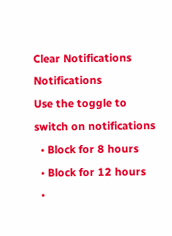Clear Notifications
Notifications
Use the toggle to switch on notifications
  • Block for 8 hours
  • Block for 12 hours
  •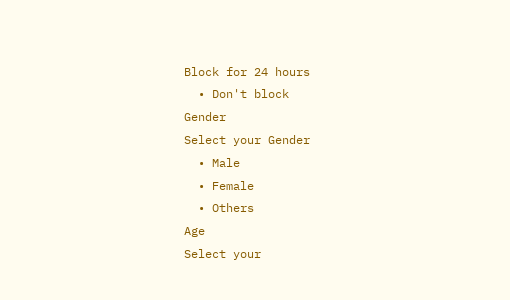Block for 24 hours
  • Don't block
Gender
Select your Gender
  • Male
  • Female
  • Others
Age
Select your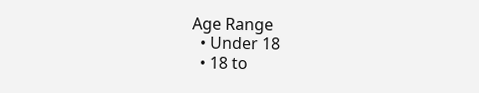Age Range
  • Under 18
  • 18 to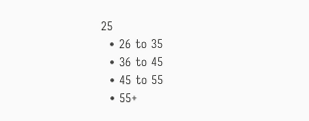25
  • 26 to 35
  • 36 to 45
  • 45 to 55
  • 55+